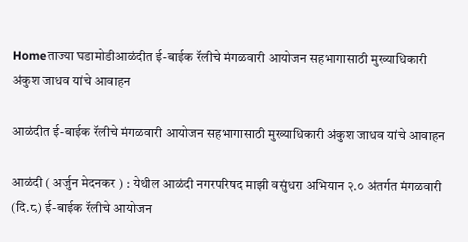Homeताज्या घडामोडीआळंदीत ई-बाईक रॅलीचे मंगळवारी आयोजन सहभागासाठी मुख्याधिकारी अंकुश जाधव यांचे आवाहन

आळंदीत ई-बाईक रॅलीचे मंगळवारी आयोजन सहभागासाठी मुख्याधिकारी अंकुश जाधव यांचे आवाहन

आळंदी ( अर्जुन मेदनकर ) : येथील आळंदी नगरपरिषद माझी वसुंधरा अभियान २.० अंतर्गत मंगळवारी (दि.८) ई-बाईक रॅलीचे आयोजन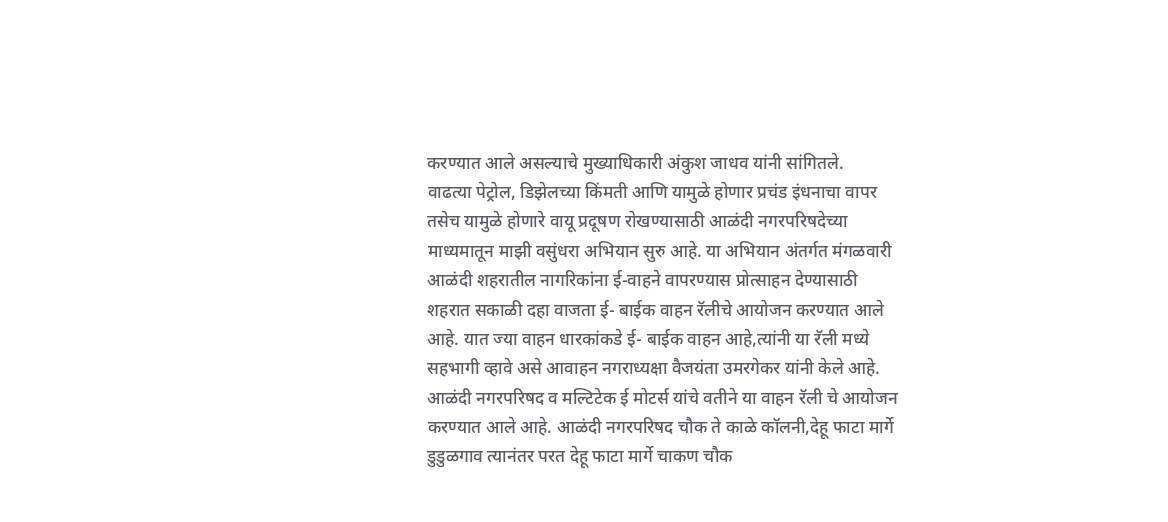करण्यात आले असल्याचे मुख्याधिकारी अंकुश जाधव यांनी सांगितले.
वाढत्या पेट्रोल, डिझेलच्या किंमती आणि यामुळे होणार प्रचंड इंधनाचा वापर तसेच यामुळे होणारे वायू प्रदूषण रोखण्यासाठी आळंदी नगरपरिषदेच्या माध्यमातून माझी वसुंधरा अभियान सुरु आहे. या अभियान अंतर्गत मंगळवारी आळंदी शहरातील नागरिकांना ई-वाहने वापरण्यास प्रोत्साहन देण्यासाठी शहरात सकाळी दहा वाजता ई- बाईक वाहन रॅलीचे आयोजन करण्यात आले आहे. यात ज्या वाहन धारकांकडे ई- बाईक वाहन आहे,त्यांनी या रॅली मध्ये सहभागी व्हावे असे आवाहन नगराध्यक्षा वैजयंता उमरगेकर यांनी केले आहे. आळंदी नगरपरिषद व मल्टिटेक ई मोटर्स यांचे वतीने या वाहन रॅली चे आयोजन करण्यात आले आहे. आळंदी नगरपरिषद चौक ते काळे कॉलनी,देहू फाटा मार्गे डुडुळगाव त्यानंतर परत देहू फाटा मार्गे चाकण चौक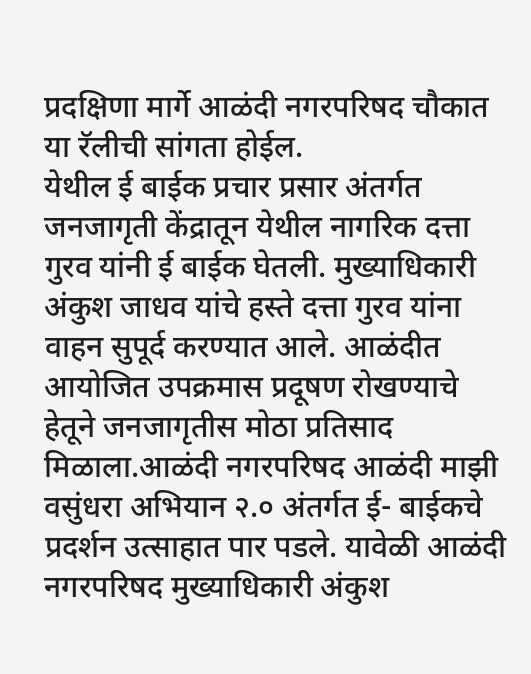प्रदक्षिणा मार्गे आळंदी नगरपरिषद चौकात या रॅलीची सांगता होईल.
येथील ई बाईक प्रचार प्रसार अंतर्गत जनजागृती केंद्रातून येथील नागरिक दत्ता गुरव यांनी ई बाईक घेतली. मुख्याधिकारी अंकुश जाधव यांचे हस्ते दत्ता गुरव यांना वाहन सुपूर्द करण्यात आले. आळंदीत आयोजित उपक्रमास प्रदूषण रोखण्याचे हेतूने जनजागृतीस मोठा प्रतिसाद मिळाला.आळंदी नगरपरिषद आळंदी माझी वसुंधरा अभियान २.० अंतर्गत ई- बाईकचे प्रदर्शन उत्साहात पार पडले. यावेळी आळंदी नगरपरिषद मुख्याधिकारी अंकुश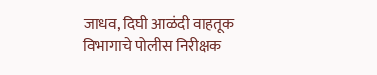जाधव, दिघी आळंदी वाहतूक विभागाचे पोलीस निरीक्षक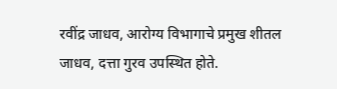रवींद्र जाधव, आरोग्य विभागाचे प्रमुख शीतल जाधव, दत्ता गुरव उपस्थित होते.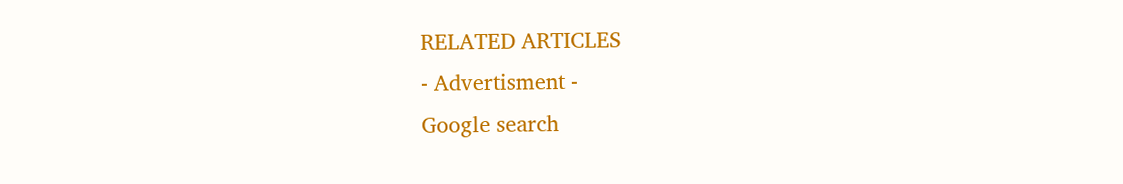RELATED ARTICLES
- Advertisment -
Google search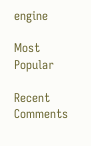engine

Most Popular

Recent Comments